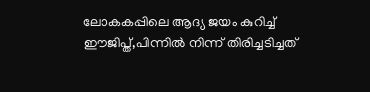ലോകകപ്പിലെ ആദ്യ ജയം കുറിച്ച് ഈജിപ്ത്,പിന്നിൽ നിന്ന് തിരിച്ചടിച്ചത്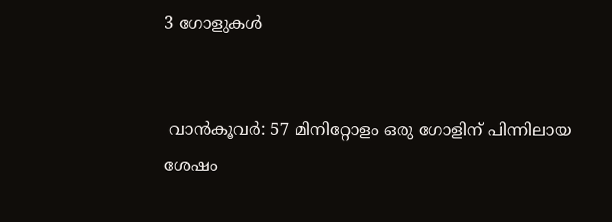3 ഗോളുകൾ


 വാൻകൂവർ: 57 മിനിറ്റോളം ഒരു ഗോളിന് പിന്നിലായ ശേഷം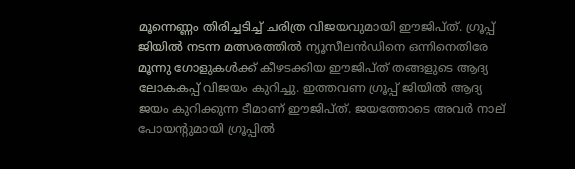മൂന്നെണ്ണം തിരിച്ചടിച്ച് ചരിത്ര വിജയവുമായി ഈജിപ്ത്. ഗ്രൂപ്പ് ജിയിൽ നടന്ന മത്സരത്തിൽ ന്യൂസീലൻഡിനെ ഒന്നിനെതിരേ മൂന്നു ഗോളുകൾക്ക് കീഴടക്കിയ ഈജിപ്ത് തങ്ങളുടെ ആദ്യ ലോകകപ്പ് വിജയം കുറിച്ചു. ഇത്തവണ ഗ്രൂപ്പ് ജിയിൽ ആദ്യ ജയം കുറിക്കുന്ന ടീമാണ് ഈജിപ്‌ത്‌. ജയത്തോടെ അവർ നാല് പോയൻ്റുമായി ഗ്രൂപ്പിൽ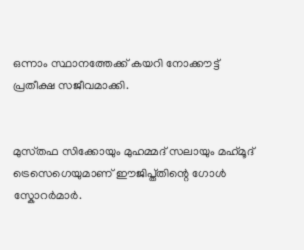ഒന്നാം സ്ഥാനത്തേക്ക് കയറി നോക്കൗട്ട് പ്രതീക്ഷ സജീവമാക്കി.


മുസ്‌തഫ സിക്കോയും മുഹമ്മദ് സലായും മഹ്‌മൂദ് ട്രെസെഗെയുമാണ് ഈജിപ്ത്‌തിന്റെ ഗോൾ സ്കോറർമാർ.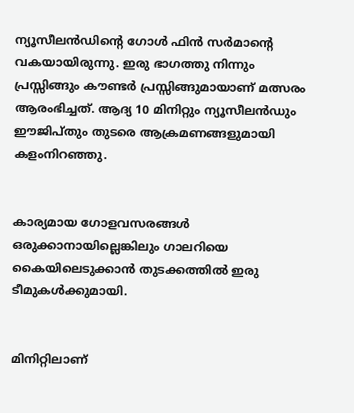ന്യൂസീലൻഡിന്റെ ഗോൾ ഫിൻ സർമാൻ്റെ വകയായിരുന്നു. ഇരു ഭാഗത്തു നിന്നും പ്രസ്സിങ്ങും കൗണ്ടർ പ്രസ്സിങ്ങുമായാണ് മത്സരം ആരംഭിച്ചത്. ആദ്യ 10 മിനിറ്റും ന്യൂസീലൻഡും ഈജിപ്‌തും തുടരെ ആക്രമണങ്ങളുമായി കളംനിറഞ്ഞു.


കാര്യമായ ഗോളവസരങ്ങൾ ഒരുക്കാനായില്ലെങ്കിലും ഗാലറിയെ കൈയിലെടുക്കാൻ തുടക്കത്തിൽ ഇരു ടീമുകൾക്കുമായി.


മിനിറ്റിലാണ്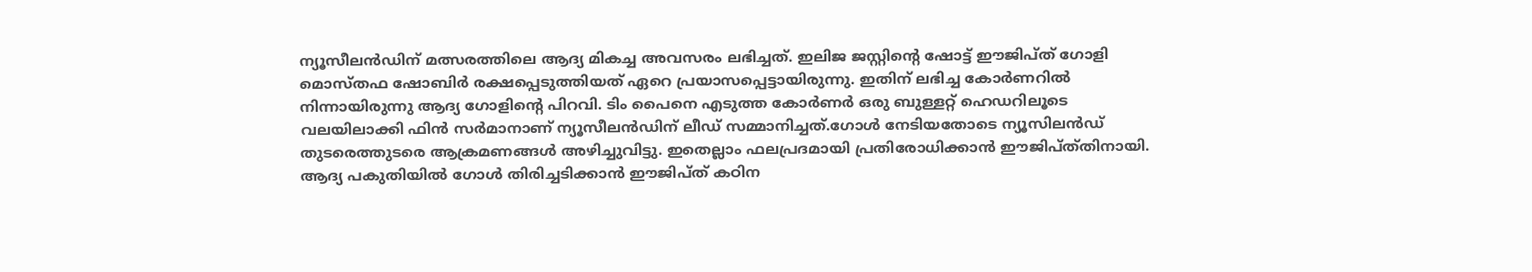ന്യൂസീലൻഡിന് മത്സരത്തിലെ ആദ്യ മികച്ച അവസരം ലഭിച്ചത്. ഇലിജ ജസ്റ്റിൻ്റെ ഷോട്ട് ഈജിപ്ത് ഗോളി മൊസ്തഫ ഷോബിർ രക്ഷപ്പെടുത്തിയത് ഏറെ പ്രയാസപ്പെട്ടായിരുന്നു. ഇതിന് ലഭിച്ച കോർണറിൽ നിന്നായിരുന്നു ആദ്യ ഗോളിന്റെ പിറവി. ടിം പൈനെ എടുത്ത കോർണർ ഒരു ബുള്ളറ്റ് ഹെഡറിലൂടെ വലയിലാക്കി ഫിൻ സർമാനാണ് ന്യൂസീലൻഡിന് ലീഡ് സമ്മാനിച്ചത്.ഗോൾ നേടിയതോടെ ന്യൂസിലൻഡ് തുടരെത്തുടരെ ആക്രമണങ്ങൾ അഴിച്ചുവിട്ടു. ഇതെല്ലാം ഫലപ്രദമായി പ്രതിരോധിക്കാൻ ഈജിപ്ത്‌തിനായി. ആദ്യ പകുതിയിൽ ഗോൾ തിരിച്ചടിക്കാൻ ഈജിപ്‌ത് കഠിന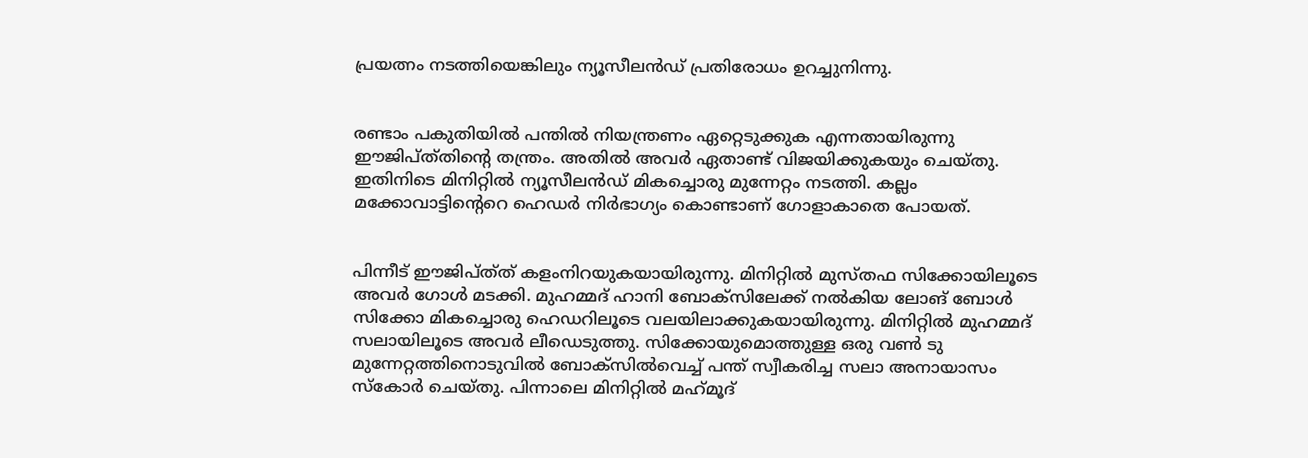പ്രയത്നം നടത്തിയെങ്കിലും ന്യൂസീലൻഡ് പ്രതിരോധം ഉറച്ചുനിന്നു.


രണ്ടാം പകുതിയിൽ പന്തിൽ നിയന്ത്രണം ഏറ്റെടുക്കുക എന്നതായിരുന്നു ഈജിപ്ത്‌തിന്റെ തന്ത്രം. അതിൽ അവർ ഏതാണ്ട് വിജയിക്കുകയും ചെയ്തു. ഇതിനിടെ മിനിറ്റിൽ ന്യൂസീലൻഡ് മികച്ചൊരു മുന്നേറ്റം നടത്തി. കല്ലം മക്കോവാട്ടിന്റെറെ ഹെഡർ നിർഭാഗ്യം കൊണ്ടാണ് ഗോളാകാതെ പോയത്.


പിന്നീട് ഈജിപ്ത്‌ത്‌ കളംനിറയുകയായിരുന്നു. മിനിറ്റിൽ മുസ്‌തഫ സിക്കോയിലൂടെ അവർ ഗോൾ മടക്കി. മുഹമ്മദ് ഹാനി ബോക്സിലേക്ക് നൽകിയ ലോങ് ബോൾ സിക്കോ മികച്ചൊരു ഹെഡറിലൂടെ വലയിലാക്കുകയായിരുന്നു. മിനിറ്റിൽ മുഹമ്മദ് സലായിലൂടെ അവർ ലീഡെടുത്തു. സിക്കോയുമൊത്തുള്ള ഒരു വൺ ടു മുന്നേറ്റത്തിനൊടുവിൽ ബോക്‌സിൽവെച്ച് പന്ത് സ്വീകരിച്ച സലാ അനായാസം സ്കോർ ചെയ്തു. പിന്നാലെ മിനിറ്റിൽ മഹ്‌മൂദ്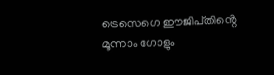ട്രെസെഗെ ഈജിപ്‌തിൻ്റെ മൂന്നാം ഗോളും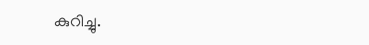കുറിച്ചു.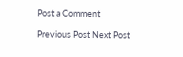Post a Comment

Previous Post Next Post